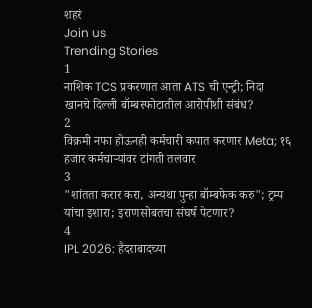शहरं
Join us
Trending Stories
1
नाशिक TCS प्रकरणात आता ATS ची एन्ट्री; निदा खानचे दिल्ली बॉम्बस्फोटातील आरोपीशी संबंध?
2
विक्रमी नफा होऊनही कर्मचारी कपात करणार Meta; १६ हजार कर्मचाऱ्यांवर टांगती तलवार
3
"शांतता करार करा, अन्यथा पुन्हा बॉम्बफेक करु"; ट्रम्प यांचा इशारा; इराणसोबतचा संघर्ष पेटणार?
4
IPL 2026: हैदराबादच्या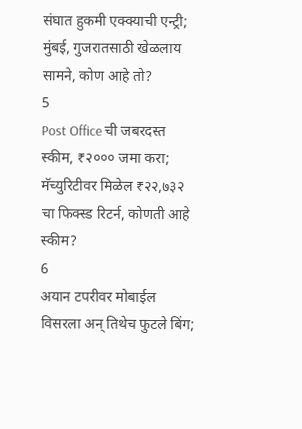संघात हुकमी एक्क्याची एन्ट्री; मुंबई, गुजरातसाठी खेळलाय सामने, कोण आहे तो?
5
Post Office ची जबरदस्त स्कीम, ₹२००० जमा करा; मॅच्युरिटीवर मिळेल ₹२२,७३२ चा फिक्स्ड रिटर्न, कोणती आहे स्कीम?
6
अयान टपरीवर मोबाईल विसरला अन् तिथेच फुटले बिंग;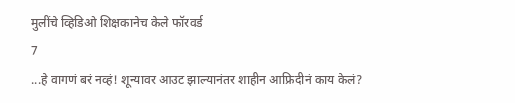मुलींचे व्हिडिओ शिक्षकानेच केले फॉरवर्ड
7
...हे वागणं बरं नव्हं! शून्यावर आउट झाल्यानंतर शाहीन आफ्रिदीनं काय केलं?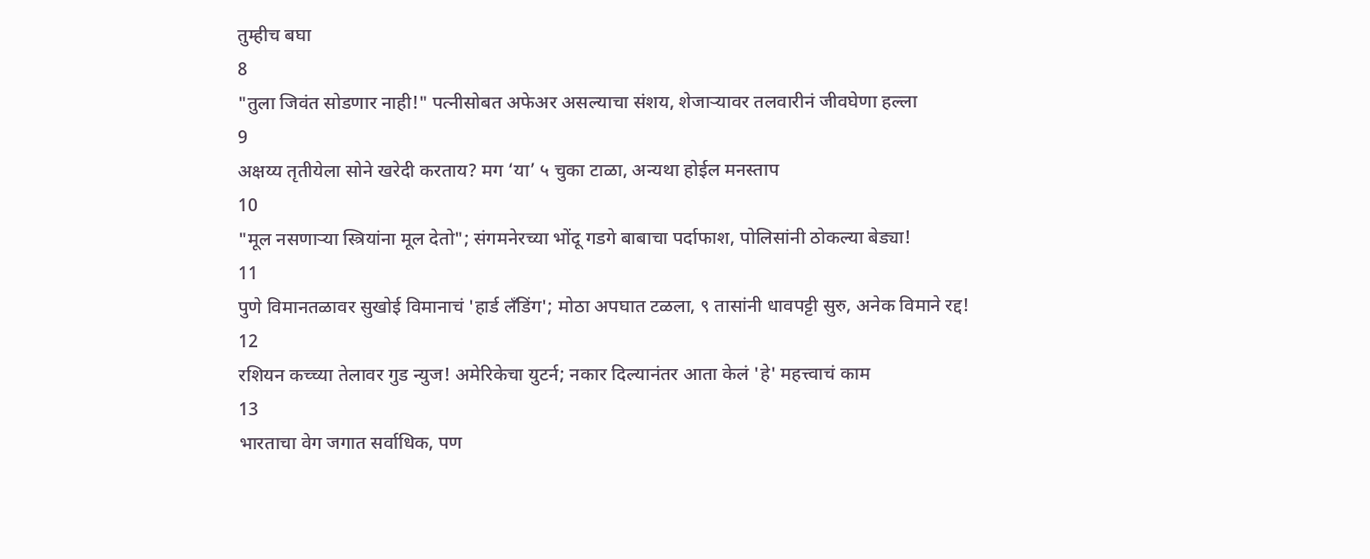तुम्हीच बघा
8
"तुला जिवंत सोडणार नाही!" पत्नीसोबत अफेअर असल्याचा संशय, शेजाऱ्यावर तलवारीनं जीवघेणा हल्ला
9
अक्षय्य तृतीयेला सोने खरेदी करताय? मग ‘या’ ५ चुका टाळा, अन्यथा होईल मनस्ताप
10
"मूल नसणाऱ्या स्त्रियांना मूल देतो"; संगमनेरच्या भोंदू गडगे बाबाचा पर्दाफाश, पोलिसांनी ठोकल्या बेड्या!
11
पुणे विमानतळावर सुखोई विमानाचं 'हार्ड लँडिंग'; मोठा अपघात टळला, ९ तासांनी धावपट्टी सुरु, अनेक विमाने रद्द!
12
रशियन कच्च्या तेलावर गुड न्युज! अमेरिकेचा युटर्न; नकार दिल्यानंतर आता केलं 'हे' महत्त्वाचं काम
13
भारताचा वेग जगात सर्वाधिक, पण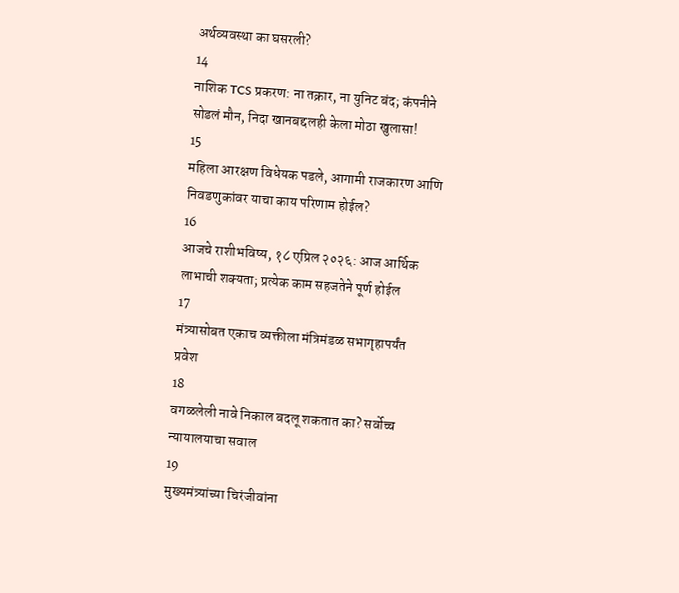अर्थव्यवस्था का घसरली?
14
नाशिक TCS प्रकरण: ना तक्रार, ना युनिट बंद; कंपनीने सोडलं मौन, निदा खानबद्दलही केला मोठा खुलासा!
15
महिला आरक्षण विधेयक पडले, आगामी राजकारण आणि निवडणुकांवर याचा काय परिणाम होईल?
16
आजचे राशीभविष्य, १८ एप्रिल २०२६: आज आर्थिक लाभाची शक्यता; प्रत्येक काम सहजतेने पूर्ण होईल
17
मंत्र्यासोबत एकाच व्यक्तीला मंत्रिमंडळ सभागृहापर्यंत प्रवेश
18
वगळलेली नावे निकाल बदलू शकतात का? सर्वोच्च न्यायालयाचा सवाल
19
मुख्यमंत्र्यांच्या चिरंजीवांना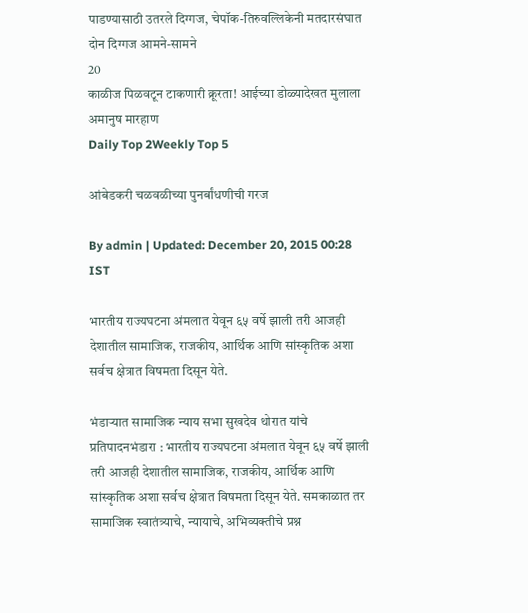पाडण्यासाठी उतरले दिग्गज, चेपॉक-तिरुवल्लिकेनी मतदारसंघात दोन दिग्गज आमने-सामने
20
काळीज पिळवटून टाकणारी क्रूरता! आईच्या डोळ्यादेखत मुलाला अमानुष मारहाण
Daily Top 2Weekly Top 5

आंबेडकरी चळवळीच्या पुनर्बांधणीची गरज

By admin | Updated: December 20, 2015 00:28 IST

भारतीय राज्यघटना अंमलात येवून ६५ वर्षे झाली तरी आजही देशातील सामाजिक, राजकीय, आर्थिक आणि सांस्कृतिक अशा सर्वच क्षेत्रात विषमता दिसून येते.

भंडाऱ्यात सामाजिक न्याय सभा सुखदेव थोरात यांचे प्रतिपादनभंडारा : भारतीय राज्यघटना अंमलात येवून ६५ वर्षे झाली तरी आजही देशातील सामाजिक, राजकीय, आर्थिक आणि सांस्कृतिक अशा सर्वच क्षेत्रात विषमता दिसून येते. समकाळात तर सामाजिक स्वातंत्र्याचे, न्यायाचे, अभिव्यक्तीचे प्रश्न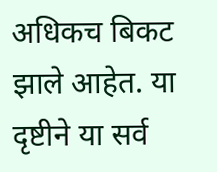अधिकच बिकट झाले आहेत. या दृष्टीने या सर्व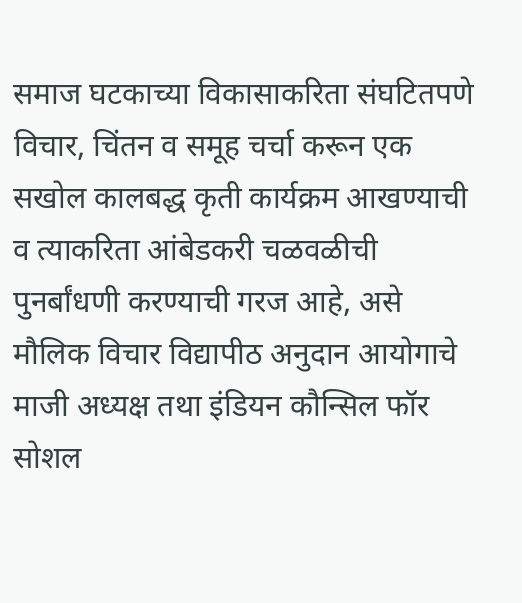समाज घटकाच्या विकासाकरिता संघटितपणे विचार, चिंतन व समूह चर्चा करून एक सखोल कालबद्ध कृती कार्यक्रम आखण्याची व त्याकरिता आंबेडकरी चळवळीची पुनर्बांधणी करण्याची गरज आहे, असे मौलिक विचार विद्यापीठ अनुदान आयोगाचे माजी अध्यक्ष तथा इंडियन कौन्सिल फॉर सोशल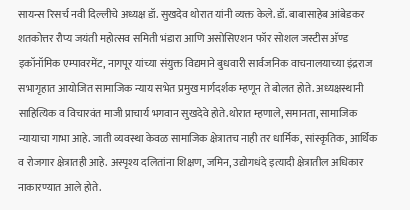सायन्स रिसर्च नवी दिल्लीचे अध्यक्ष डॉ. सुखदेव थोरात यांनी व्यक्त केले. डॉ. बाबासाहेब आंबेडकर शतकोत्तर रौप्य जयंती महोत्सव समिती भंडारा आणि असोसिएशन फॉर सोशल जस्टीस अ‍ॅण्ड इकॉनॉमिक एम्पावरमेंट, नागपूर यांच्या संयुक्त विद्यमाने बुधवारी सार्वजनिक वाचनालयाच्या इंद्रराज सभागृहात आयोजित सामाजिक न्याय सभेत प्रमुख मार्गदर्शक म्हणून ते बोलत होते. अध्यक्षस्थानी साहित्यिक व विचारवंत माजी प्राचार्य भगवान सुखदेवे होते.थोरात म्हणाले, समानता, सामाजिक न्यायाचा गाभा आहे. जाती व्यवस्था केवळ सामाजिक क्षेत्रातच नाही तर धार्मिक, सांस्कृतिक, आर्थिक व रोजगार क्षेत्रातही आहे. अस्पृश्य दलितांना शिक्षण, जमिन, उद्योगधंदे इत्यादी क्षेत्रातील अधिकार नाकारण्यात आले होते.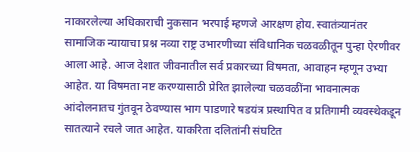नाकारलेल्या अधिकाराची नुकसान भरपाई म्हणजे आरक्षण होय. स्वातंत्र्यानंतर सामाजिक न्यायाचा प्रश्न नव्या राष्ट्र उभारणीच्या संविधानिक चळवळीतून पुन्हा ऐरणीवर आला आहे. आज देशात जीवनातील सर्व प्रकारच्या विषमता, आवाहन म्हणून उभ्या आहेत. या विषमता नष्ट करण्यासाठी प्रेरित झालेल्या चळवळींना भावनात्मक आंदोलनातच गुंतवून ठेवण्यास भाग पाडणारे षडयंत्र प्रस्थापित व प्रतिगामी व्यवस्थेकडून सातत्याने रचले जात आहेत. याकरिता दलितांनी संघटित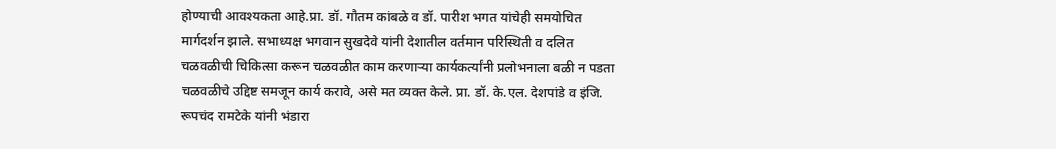होण्याची आवश्यकता आहे.प्रा. डॉ. गौतम कांबळे व डॉ. पारीश भगत यांचेही समयोचित मार्गदर्शन झाले. सभाध्यक्ष भगवान सुखदेवे यांनी देशातील वर्तमान परिस्थिती व दलित चळवळीची चिकित्सा करून चळवळीत काम करणाऱ्या कार्यकर्त्यांनी प्रलोभनाला बळी न पडता चळवळीचे उद्दिष्ट समजून कार्य करावे, असे मत व्यक्त केले. प्रा. डॉ. के.एल. देशपांडे व इंजि. रूपचंद रामटेके यांनी भंडारा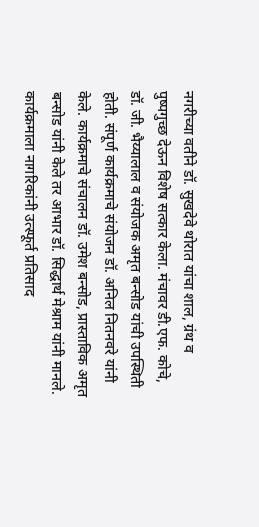नगरीच्या वतीने डॉ. सुखदेवे थोरात यांचा शाल, ग्रंथ व पुष्पगुच्छ देऊन विशेष सत्कार केला. मंचावर डी.एफ. कोचे, डॉ. जी. भैय्यालाल व संयोजक अमृत बन्सोड यांची उपस्थिती होती. संपूर्ण कार्यक्रमाचे संयोजन डॉ. अनिल नितनवरे यांनी केले. कार्यक्रमाचे संचालन डॉ. उमेश बन्सोड, प्रास्ताविक अमृत बन्सोड यांनी केले तर आभार डॉ. सिद्धार्थ मेश्राम यांनी मानले. कार्यक्रमाला नागरिकांनी उत्स्फूर्त प्रतिसाद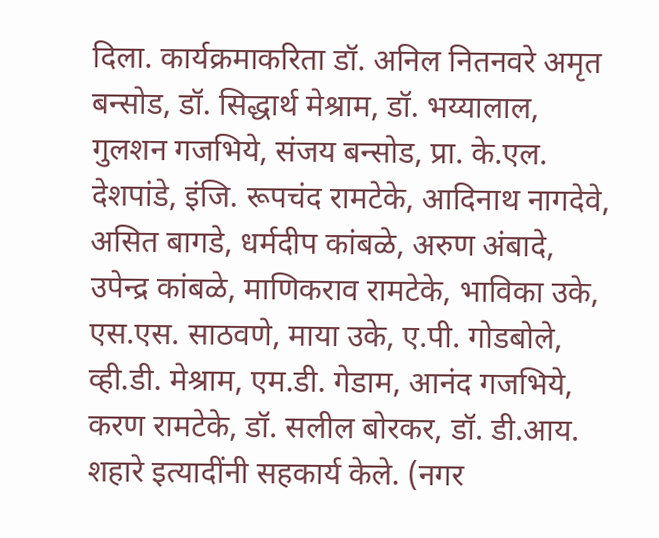दिला. कार्यक्रमाकरिता डॉ. अनिल नितनवरे अमृत बन्सोड, डॉ. सिद्धार्थ मेश्राम, डॉ. भय्यालाल, गुलशन गजभिये, संजय बन्सोड, प्रा. के.एल. देशपांडे, इंजि. रूपचंद रामटेके, आदिनाथ नागदेवे, असित बागडे, धर्मदीप कांबळे, अरुण अंबादे, उपेन्द्र कांबळे, माणिकराव रामटेके, भाविका उके, एस.एस. साठवणे, माया उके, ए.पी. गोडबोले, व्ही.डी. मेश्राम, एम.डी. गेडाम, आनंद गजभिये, करण रामटेके, डॉ. सलील बोरकर, डॉ. डी.आय. शहारे इत्यादींनी सहकार्य केले. (नगर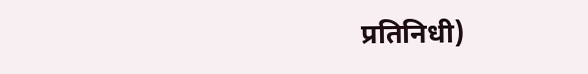प्रतिनिधी)